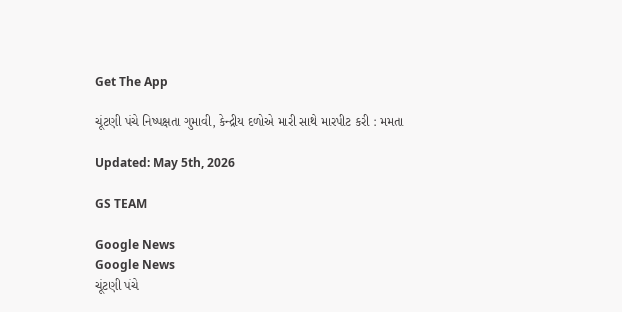Get The App

ચૂંટણી પંચે નિષ્પક્ષતા ગુમાવી, કેન્દ્રીય દળોએ મારી સાથે મારપીટ કરી : મમતા

Updated: May 5th, 2026

GS TEAM

Google News
Google News
ચૂંટણી પંચે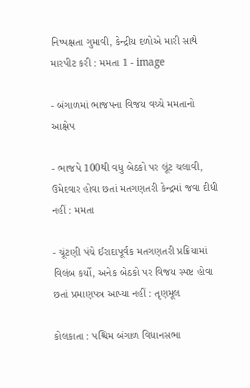નિષ્પક્ષતા ગુમાવી, કેન્દ્રીય દળોએ મારી સાથે મારપીટ કરી : મમતા 1 - image

- બંગાળમાં ભાજપના વિજય વચ્ચે મમતાનો આક્ષેપ

- ભાજપે 100થી વધુ બેઠકો પર લૂંટ ચલાવી, ઉમેદવાર હોવા છતાં મતગણતરી કેન્દ્રમાં જવા દીધી નહીં : મમતા

- ચૂંટણી પંચે ઈરાદાપૂર્વક મતગણતરી પ્રક્રિયામાં વિલંબ કર્યો, અનેક બેઠકો પર વિજય સ્પષ્ટ હોવા છતાં પ્રમાણપત્ર આપ્યા નહીં : તૃણમૂલ

કોલકાતા : પશ્ચિમ બંગાળ વિધાનસભા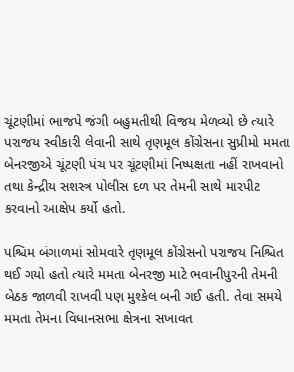ચૂંટણીમાં ભાજપે જંગી બહુમતીથી વિજય મેળવ્યો છે ત્યારે પરાજય સ્વીકારી લેવાની સાથે તૃણમૂલ કોંગ્રેસના સુપ્રીમો મમતા બેનરજીએ ચૂંટણી પંચ પર ચૂંટણીમાં નિષ્પક્ષતા નહીં રાખવાનો તથા કેન્દ્રીય સશસ્ત્ર પોલીસ દળ પર તેમની સાથે મારપીટ કરવાનો આક્ષેપ કર્યો હતો.

પશ્ચિમ બંગાળમાં સોમવારે તૃણમૂલ કોંગ્રેસનો પરાજય નિશ્ચિત થઈ ગયો હતો ત્યારે મમતા બેનરજી માટે ભવાનીપુરની તેમની બેઠક જાળવી રાખવી પણ મુશ્કેલ બની ગઈ હતી. તેવા સમયે મમતા તેમના વિધાનસભા ક્ષેત્રના સખાવત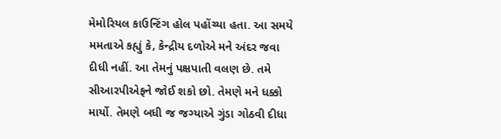મેમોરિયલ કાઉન્ટિંગ હોલ પહોંચ્યા હતા. આ સમયે મમતાએ કહ્યું કે, કેન્દ્રીય દળોએ મને અંદર જવા દીધી નહીં. આ તેમનું પક્ષપાતી વલણ છે. તમે સીઆરપીએફને જોઈ શકો છો. તેમણે મને ધક્કો માર્યો. તેમણે બધી જ જગ્યાએ ગુંડા ગોઠવી દીધા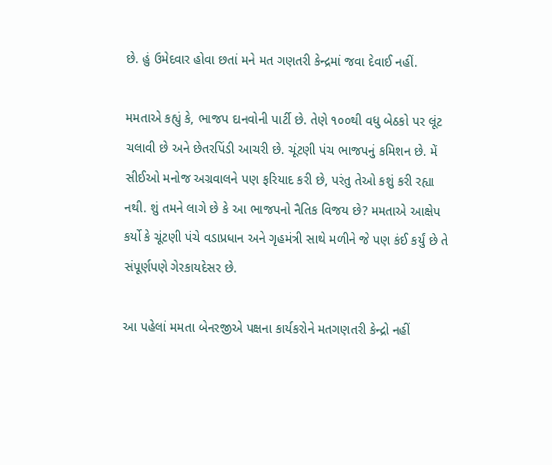છે. હું ઉમેદવાર હોવા છતાં મને મત ગણતરી કેન્દ્રમાં જવા દેવાઈ નહીં.

મમતાએ કહ્યું કે, ભાજપ દાનવોની પાર્ટી છે. તેણે ૧૦૦થી વધુ બેઠકો પર લૂંટ ચલાવી છે અને છેતરપિંડી આચરી છે. ચૂંટણી પંચ ભાજપનું કમિશન છે. મેં સીઈઓ મનોજ અગ્રવાલને પણ ફરિયાદ કરી છે, પરંતુ તેઓ કશું કરી રહ્યા નથી. શું તમને લાગે છે કે આ ભાજપનો નૈતિક વિજય છે? મમતાએ આક્ષેપ કર્યો કે ચૂંટણી પંચે વડાપ્રધાન અને ગૃહમંત્રી સાથે મળીને જે પણ કંઈ કર્યું છે તે સંપૂર્ણપણે ગેરકાયદેસર છે.

આ પહેલાં મમતા બેનરજીએ પક્ષના કાર્યકરોને મતગણતરી કેન્દ્રો નહીં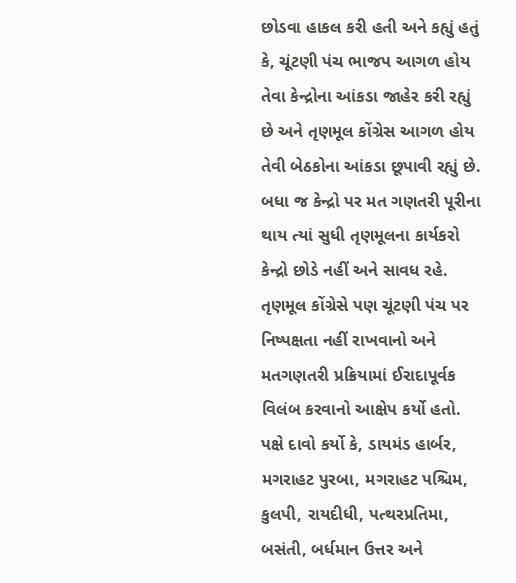છોડવા હાકલ કરી હતી અને કહ્યું હતું કે, ચૂંટણી પંચ ભાજપ આગળ હોય તેવા કેન્દ્રોના આંકડા જાહેર કરી રહ્યું છે અને તૃણમૂલ કોંગ્રેસ આગળ હોય તેવી બેઠકોના આંકડા છૂપાવી રહ્યું છે. બધા જ કેન્દ્રો પર મત ગણતરી પૂરીના થાય ત્યાં સુધી તૃણમૂલના કાર્યકરો કેન્દ્રો છોડે નહીં અને સાવધ રહે. તૃણમૂલ કોંગ્રેસે પણ ચૂંટણી પંચ પર નિષ્પક્ષતા નહીં રાખવાનો અને મતગણતરી પ્રક્રિયામાં ઈરાદાપૂર્વક વિલંબ કરવાનો આક્ષેપ કર્યો હતો. પક્ષે દાવો કર્યો કે, ડાયમંડ હાર્બર, મગરાહટ પુરબા, મગરાહટ પશ્ચિમ, કુલપી, રાયદીધી, પત્થરપ્રતિમા, બસંતી, બર્ધમાન ઉત્તર અને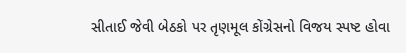સીતાઈ જેવી બેઠકો પર તૃણમૂલ કોંગ્રેસનો વિજય સ્પષ્ટ હોવા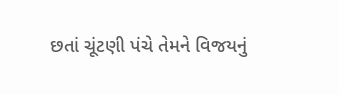છતાં ચૂંટણી પંચે તેમને વિજયનું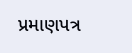પ્રમાણપત્ર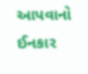આપવાનો ઈનકાર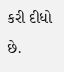કરી દીધો છે.